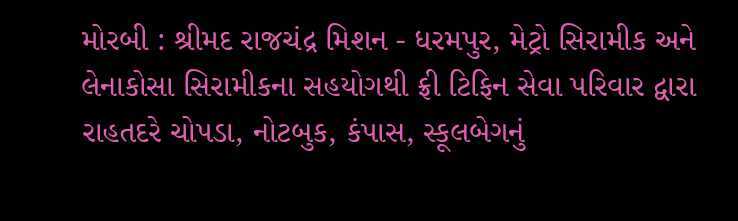મોરબી : શ્રીમદ રાજચંદ્ર મિશન - ધરમપુર, મેટ્રો સિરામીક અને લેનાકોસા સિરામીકના સહયોગથી ફ્રી ટિફિન સેવા પરિવાર દ્વારા રાહતદરે ચોપડા, નોટબુક, કંપાસ, સ્કૂલબેગનું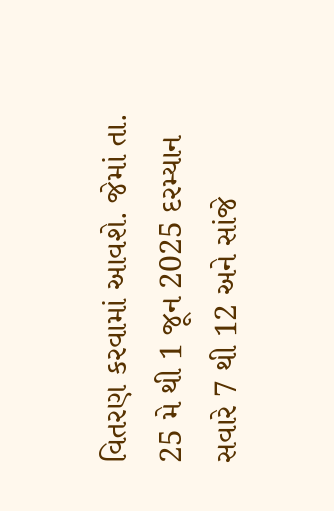વિતરણ કરવામાં આવશે. જેમાં તા. 25 મે થી 1 જૂન 2025 દરમ્યાન સવારે 7 થી 12 અને સાંજે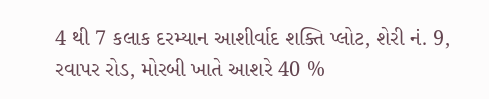4 થી 7 કલાક દરમ્યાન આશીર્વાદ શક્તિ પ્લોટ, શેરી નં. 9, રવાપર રોડ, મોરબી ખાતે આશરે 40 %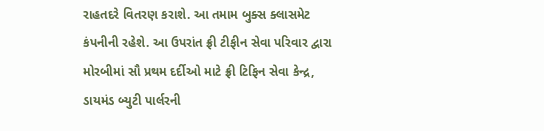રાહતદરે વિતરણ કરાશે. આ તમામ બુક્સ ક્લાસમેટ કંપનીની રહેશે. આ ઉપરાંત ફ્રી ટીફીન સેવા પરિવાર દ્વારા મોરબીમાં સૌ પ્રથમ દર્દીઓ માટે ફ્રી ટિફિન સેવા કેન્દ્ર, ડાયમંડ બ્યુટી પાર્લરની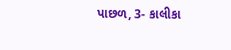પાછળ, 3- કાલીકા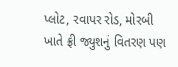પ્લોટ, રવાપર રોડ, મોરબી ખાતે ફ્રી જ્યુશનું વિતરણ પણ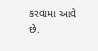કરવામા આવે છે.